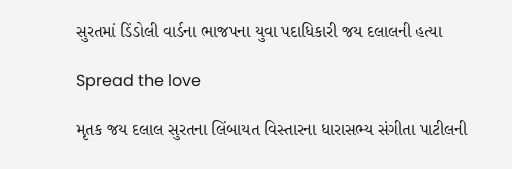સુરતમાં ડિંડોલી વાર્ડના ભાજપના યુવા પદાધિકારી જય દલાલની હત્યા

Spread the love

મૃતક જય દલાલ સુરતના લિંબાયત વિસ્તારના ધારાસભ્ય સંગીતા પાટીલની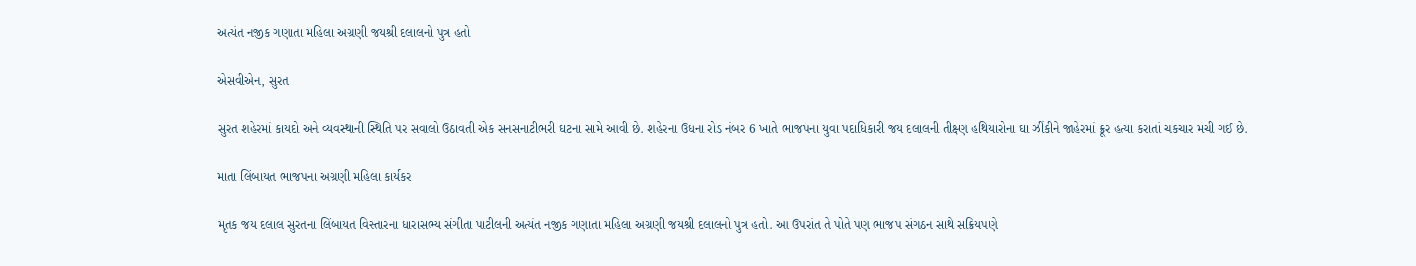અત્યંત નજીક ગણાતા મહિલા અગ્રણી જયશ્રી દલાલનો પુત્ર હતો

એસવીએન, સુરત

સુરત શહેરમાં કાયદો અને વ્યવસ્થાની સ્થિતિ પર સવાલો ઉઠાવતી એક સનસનાટીભરી ઘટના સામે આવી છે. શહેરના ઉધના રોડ નંબર 6 ખાતે ભાજપના યુવા પદાધિકારી જય દલાલની તીક્ષ્ણ હથિયારોના ઘા ઝીંકીને જાહેરમાં ક્રૂર હત્યા કરાતાં ચકચાર મચી ગઈ છે.

માતા લિંબાયત ભાજપના અગ્રણી મહિલા કાર્યકર

મૃતક જય દલાલ સુરતના લિંબાયત વિસ્તારના ધારાસભ્ય સંગીતા પાટીલની અત્યંત નજીક ગણાતા મહિલા અગ્રણી જયશ્રી દલાલનો પુત્ર હતો. આ ઉપરાંત તે પોતે પણ ભાજપ સંગઠન સાથે સક્રિયપણે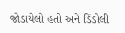જોડાયેલો હતો અને ડિંડોલી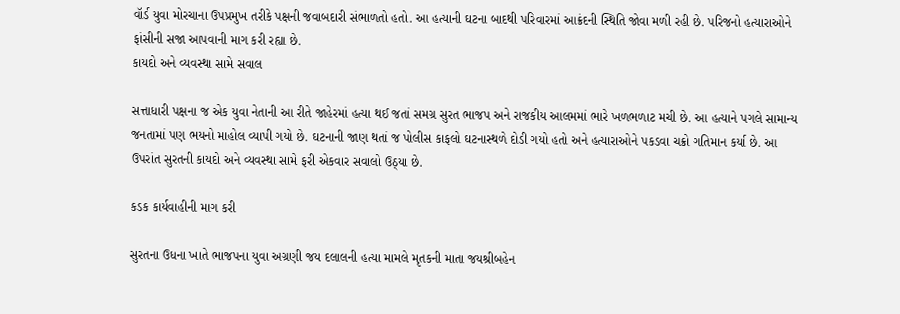વૉર્ડ યુવા મોરચાના ઉપપ્રમુખ તરીકે પક્ષની જવાબદારી સંભાળતો હતો. આ હત્યાની ઘટના બાદથી પરિવારમાં આક્રંદની સ્થિતિ જોવા મળી રહી છે. પરિજનો હત્યારાઓને ફાંસીની સજા આપવાની માગ કરી રહ્યા છે.
કાયદો અને વ્યવસ્થા સામે સવાલ

સત્તાધારી પક્ષના જ એક યુવા નેતાની આ રીતે જાહેરમાં હત્યા થઈ જતાં સમગ્ર સુરત ભાજપ અને રાજકીય આલમમાં ભારે ખળભળાટ મચી છે. આ હત્યાને પગલે સામાન્ય જનતામાં પણ ભયનો માહોલ વ્યાપી ગયો છે. ઘટનાની જાણ થતાં જ પોલીસ કાફલો ઘટનાસ્થળે દોડી ગયો હતો અને હત્યારાઓને પકડવા ચક્રો ગતિમાન કર્યા છે. આ ઉપરાંત સુરતની કાયદો અને વ્યવસ્થા સામે ફરી એકવાર સવાલો ઉઠ્યા છે.

કડક કાર્યવાહીની માગ કરી

સુરતના ઉધના ખાતે ભાજપના યુવા અગ્રણી જય દલાલની હત્યા મામલે મૃતકની માતા જયશ્રીબહેન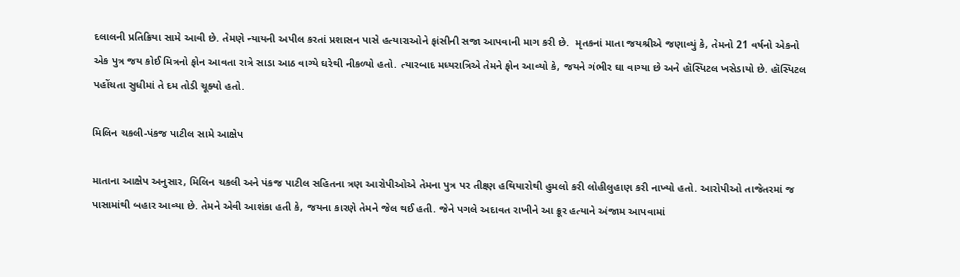દલાલની પ્રતિક્રિયા સામે આવી છે. તેમણે ન્યાયની અપીલ કરતાં પ્રશાસન પાસે હત્યારાઓને ફાંસીની સજા આપવાની માગ કરી છે.  મૃતકનાં માતા જયશ્રીએ જણાવ્યું કે, તેમનો 21 વર્ષનો એકનો એક પુત્ર જય કોઈ મિત્રનો ફોન આવતા રાત્રે સાડા આઠ વાગ્યે ઘરેથી નીકળ્યો હતો. ત્યારબાદ મધ્યરાત્રિએ તેમને ફોન આવ્યો કે, જયને ગંભીર ઘા વાગ્યા છે અને હૉસ્પિટલ ખસેડાયો છે. હૉસ્પિટલ પહોંચતા સુધીમાં તે દમ તોડી ચૂક્યો હતો.

મિલિન ચકલી-પંકજ પાટીલ સામે આક્ષેપ

માતાના આક્ષેપ અનુસાર, મિલિન ચકલી અને પંકજ પાટીલ સહિતના ત્રણ આરોપીઓએ તેમના પુત્ર પર તીક્ષ્ણ હથિયારોથી હુમલો કરી લોહીલુહાણ કરી નાખ્યો હતો. આરોપીઓ તાજેતરમાં જ પાસામાંથી બહાર આવ્યા છે. તેમને એવી આશંકા હતી કે, જયના કારણે તેમને જેલ થઈ હતી. જેને પગલે અદાવત રાખીને આ ક્રૂર હત્યાને અંજામ આપવામાં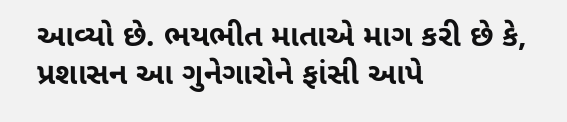આવ્યો છે. ભયભીત માતાએ માગ કરી છે કે, પ્રશાસન આ ગુનેગારોને ફાંસી આપે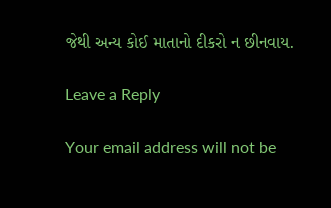જેથી અન્ય કોઈ માતાનો દીકરો ન છીનવાય.

Leave a Reply

Your email address will not be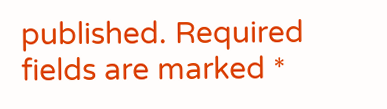published. Required fields are marked *